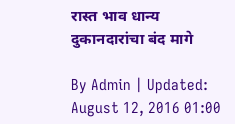रास्त भाव धान्य दुकानदारांचा बंद मागे

By Admin | Updated: August 12, 2016 01:00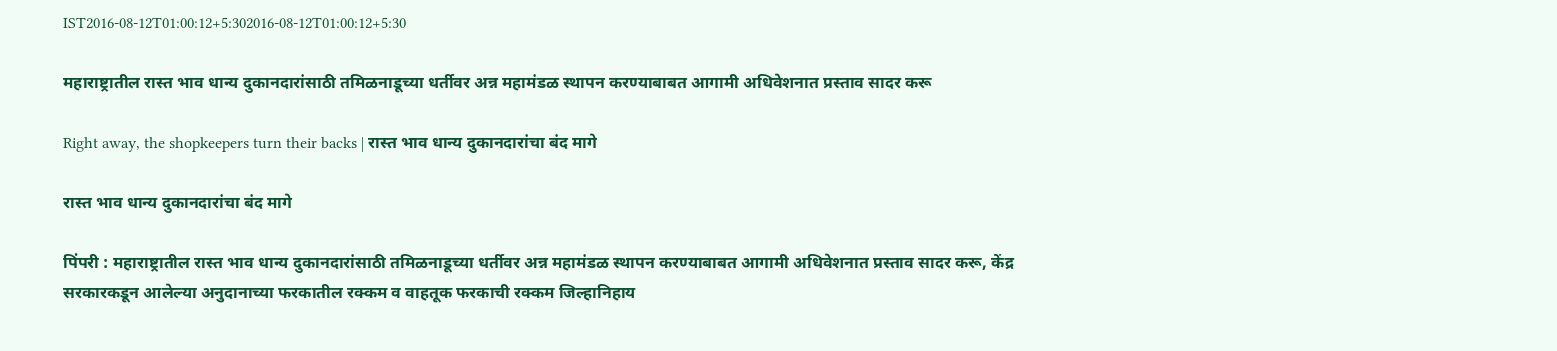IST2016-08-12T01:00:12+5:302016-08-12T01:00:12+5:30

महाराष्ट्रातील रास्त भाव धान्य दुकानदारांसाठी तमिळनाडूच्या धर्तीवर अन्न महामंडळ स्थापन करण्याबाबत आगामी अधिवेशनात प्रस्ताव सादर करू

Right away, the shopkeepers turn their backs | रास्त भाव धान्य दुकानदारांचा बंद मागे

रास्त भाव धान्य दुकानदारांचा बंद मागे

पिंपरी : महाराष्ट्रातील रास्त भाव धान्य दुकानदारांसाठी तमिळनाडूच्या धर्तीवर अन्न महामंडळ स्थापन करण्याबाबत आगामी अधिवेशनात प्रस्ताव सादर करू, केंद्र सरकारकडून आलेल्या अनुदानाच्या फरकातील रक्कम व वाहतूक फरकाची रक्कम जिल्हानिहाय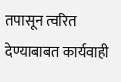तपासून त्वरित देण्याबाबत कार्यवाही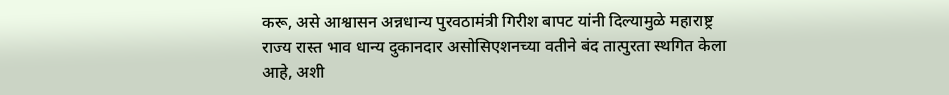करू, असे आश्वासन अन्नधान्य पुरवठामंत्री गिरीश बापट यांनी दिल्यामुळे महाराष्ट्र राज्य रास्त भाव धान्य दुकानदार असोसिएशनच्या वतीने बंद तात्पुरता स्थगित केला आहे, अशी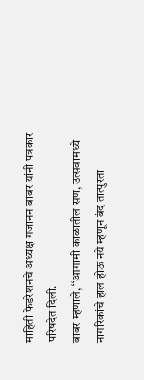माहिती फेडरेशनचे अध्यक्ष गजानन बाबर यांनी पत्रकार परिषदेत दिली.
बाबर म्हणाले, ‘‘आगामी काळातील सण, उत्सवामध्ये नागरिकांचे हाल होऊ नये म्हणून बंद तात्पुरता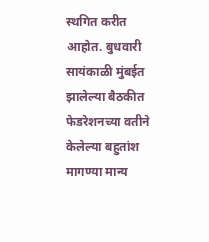स्थगित करीत आहोत. बुधवारी सायंकाळी मुंबईत झालेल्या बैठकीत फेडरेशनच्या वतीने केलेल्या बहुतांश मागण्या मान्य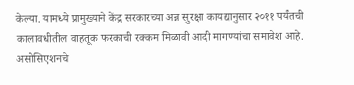केल्या. यामध्ये प्रामुख्याने केंद्र सरकारच्या अन्न सुरक्षा कायद्यानुसार २०११ पर्यंतची कालावधीतील वाहतूक फरकाची रक्कम मिळावी आदी मागण्यांचा समावेश आहे. असोसिएशनचे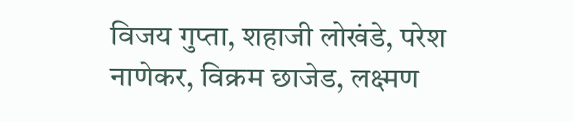विजय गुप्ता, शहाजी लोखंडे, परेश नाणेकर, विक्रम छाजेड, लक्ष्मण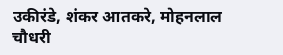उकीरंडे, शंकर आतकरे, मोहनलाल चौधरी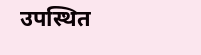उपस्थित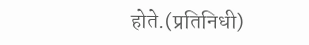होते.(प्रतिनिधी)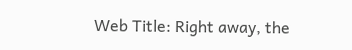Web Title: Right away, the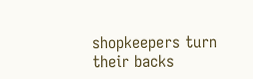shopkeepers turn their backs